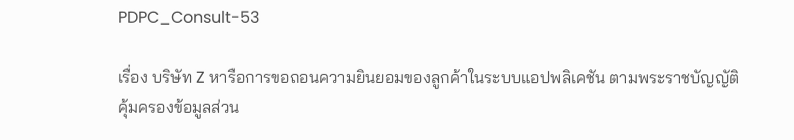PDPC_Consult-53

เรื่อง บริษัท Z หารือการขอถอนความยินยอมของลูกค้าในระบบแอปพลิเคชัน ตามพระราชบัญญัติ
คุ้มครองข้อมูลส่วน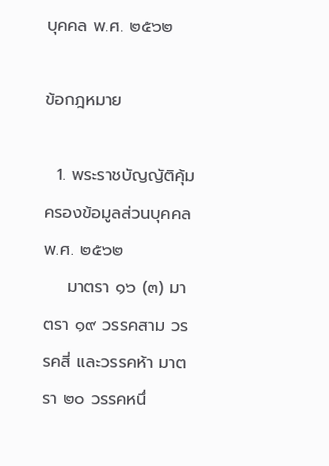บุคคล พ.ศ. ๒๕๖๒

ข้อกฎหมาย

  1. พระราชบัญญัติคุ้มครองข้อมูลส่วนบุคคล พ.ศ. ๒๕๖๒
    มาตรา ๑๖ (๓) มาตรา ๑๙ วรรคสาม วรรคสี่ และวรรคห้า มาตรา ๒๐ วรรคหนึ่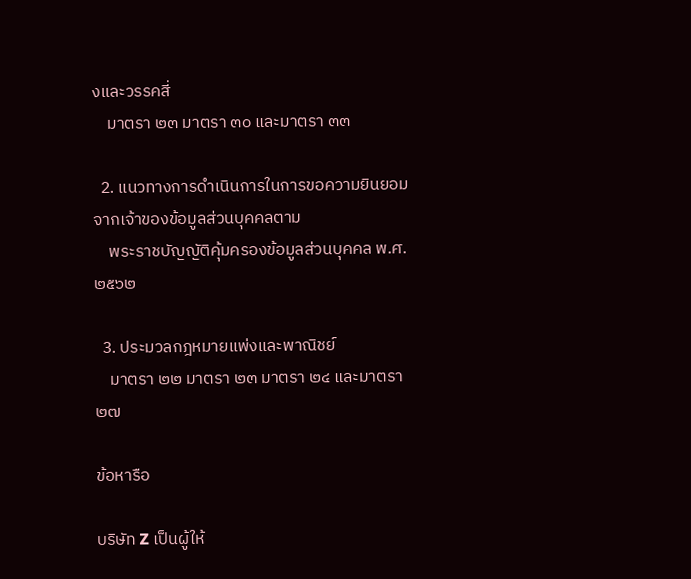งและวรรคสี่
    มาตรา ๒๓ มาตรา ๓๐ และมาตรา ๓๓

  2. แนวทางการดำเนินการในการขอความยินยอมจากเจ้าของข้อมูลส่วนบุคคลตาม
    พระราชบัญญัติคุ้มครองข้อมูลส่วนบุคคล พ.ศ. ๒๕๖๒

  3. ประมวลกฎหมายแพ่งและพาณิชย์
    มาตรา ๒๒ มาตรา ๒๓ มาตรา ๒๔ และมาตรา ๒๗

ข้อหารือ

บริษัท Z เป็นผู้ให้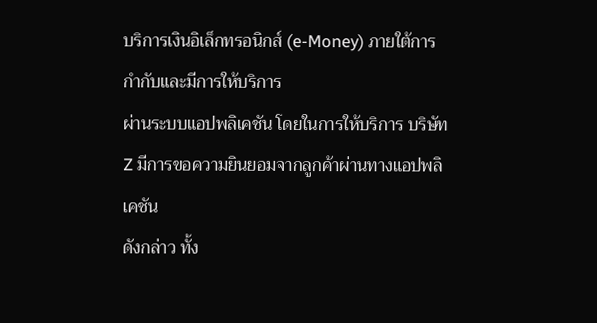บริการเงินอิเล็กทรอนิกส์ (e-Money) ภายใต้การกำกับและมีการให้บริการ
ผ่านระบบแอปพลิเคชัน โดยในการให้บริการ บริษัท Z มีการขอความยินยอมจากลูกค้าผ่านทางแอปพลิเคชัน
ดังกล่าว ทั้ง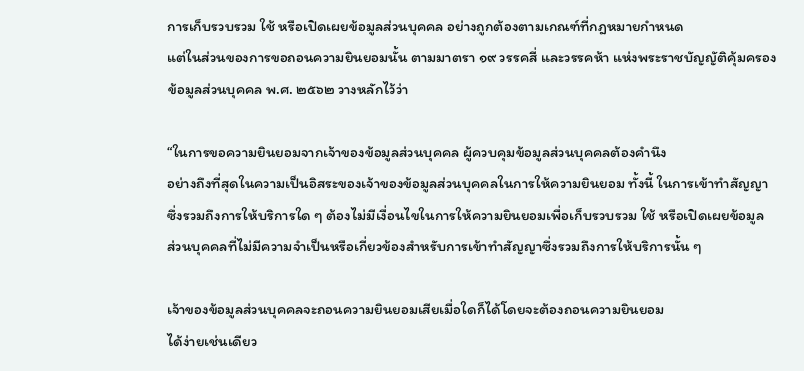การเก็บรวบรวม ใช้ หรือเปิดเผยข้อมูลส่วนบุคคล อย่างถูกต้องตามเกณฑ์ที่กฎหมายกำหนด
แต่ในส่วนของการขอถอนความยินยอมนั้น ตามมาตรา ๑๙ วรรคสี่ และวรรคห้า แห่งพระราชบัญญัติคุ้มครอง
ข้อมูลส่วนบุคคล พ.ศ. ๒๕๖๒ วางหลักไว้ว่า

“ในการขอความยินยอมจากเจ้าของข้อมูลส่วนบุคคล ผู้ควบคุมข้อมูลส่วนบุคคลต้องคำนึง
อย่างถึงที่สุดในความเป็นอิสระของเจ้าของข้อมูลส่วนบุคคลในการให้ความยินยอม ทั้งนี้ ในการเข้าทำสัญญา
ซึ่งรวมถึงการให้บริการใด ๆ ต้องไม่มีเงื่อนไขในการให้ความยินยอมเพื่อเก็บรวบรวม ใช้ หรือเปิดเผยข้อมูล
ส่วนบุคคลที่ไม่มีความจำเป็นหรือเกี่ยวข้องสำหรับการเข้าทำสัญญาซึ่งรวมถึงการให้บริการนั้น ๆ

เจ้าของข้อมูลส่วนบุคคลจะถอนความยินยอมเสียเมื่อใดก็ได้โดยจะต้องถอนความยินยอม
ได้ง่ายเช่นเดียว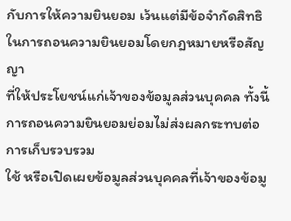กับการให้ความยินยอม เว้นแต่มีข้อจำกัดสิทธิในการถอนความยินยอมโดยกฎหมายหรือสัญญา
ที่ให้ประโยชน์แก่เจ้าของข้อมูลส่วนบุคคล ทั้งนี้ การถอนความยินยอมย่อมไม่ส่งผลกระทบต่อการเก็บรวบรวม
ใช้ หรือเปิดเผยข้อมูลส่วนบุคคลที่เจ้าของข้อมู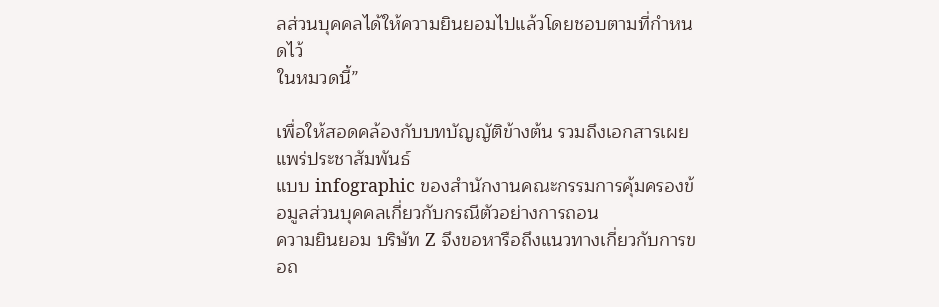ลส่วนบุคคลได้ให้ความยินยอมไปแล้วโดยชอบตามที่กำหนดไว้
ในหมวดนี้”

เพื่อให้สอดคล้องกับบทบัญญัติข้างต้น รวมถึงเอกสารเผยแพร่ประชาสัมพันธ์
แบบ infographic ของสำนักงานคณะกรรมการคุ้มครองข้อมูลส่วนบุคคลเกี่ยวกับกรณีตัวอย่างการถอน
ความยินยอม บริษัท Z จึงขอหารือถึงแนวทางเกี่ยวกับการขอถ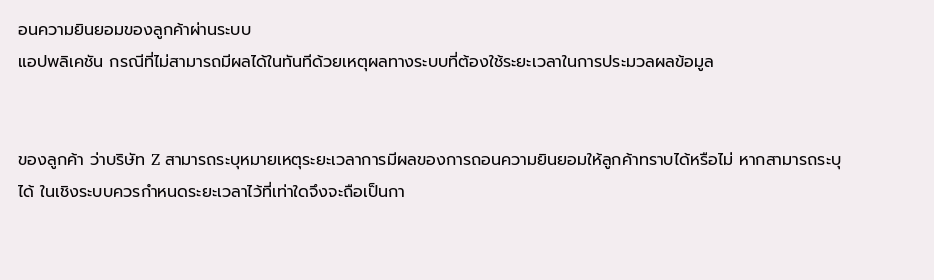อนความยินยอมของลูกค้าผ่านระบบ
แอปพลิเคชัน กรณีที่ไม่สามารถมีผลได้ในทันทีด้วยเหตุผลทางระบบที่ต้องใช้ระยะเวลาในการประมวลผลข้อมูล


ของลูกค้า ว่าบริษัท Z สามารถระบุหมายเหตุระยะเวลาการมีผลของการถอนความยินยอมให้ลูกค้าทราบได้หรือไม่ หากสามารถระบุได้ ในเชิงระบบควรกำหนดระยะเวลาไว้ที่เท่าใดจึงจะถือเป็นกา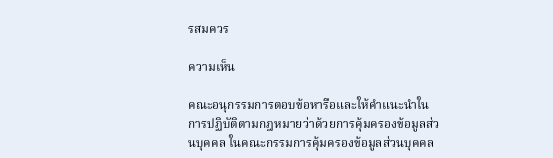รสมควร

ความเห็น

คณะอนุกรรมการตอบข้อหารือและให้คำแนะนำในการปฏิบัติตามกฎหมายว่าด้วยการคุ้มครองข้อมูลส่วนบุคคล ในคณะกรรมการคุ้มครองข้อมูลส่วนบุคคล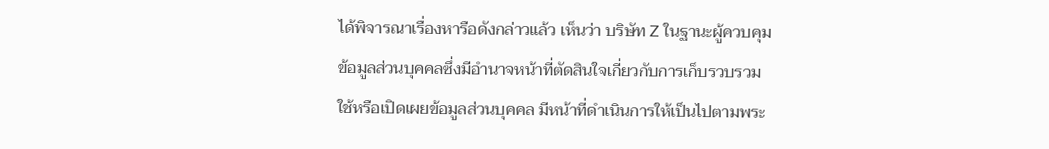ได้พิจารณาเรื่องหารือดังกล่าวแล้ว เห็นว่า บริษัท Z ในฐานะผู้ควบคุมข้อมูลส่วนบุคคลซึ่งมีอำนาจหน้าที่ตัดสินใจเกี่ยวกับการเก็บรวบรวมใช้หรือเปิดเผยข้อมูลส่วนบุคคล มีหน้าที่ดำเนินการให้เป็นไปตามพระ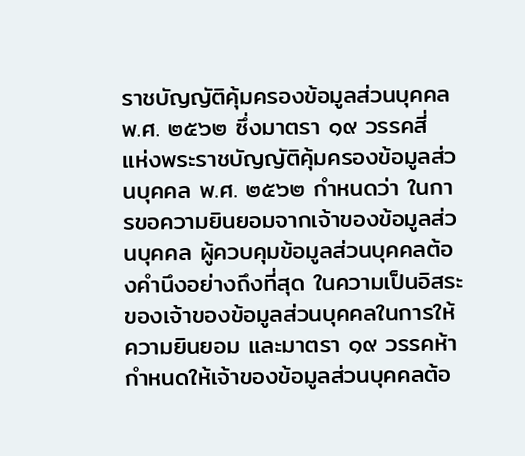ราชบัญญัติคุ้มครองข้อมูลส่วนบุคคล พ.ศ. ๒๕๖๒ ซึ่งมาตรา ๑๙ วรรคสี่ แห่งพระราชบัญญัติคุ้มครองข้อมูลส่วนบุคคล พ.ศ. ๒๕๖๒ กำหนดว่า ในการขอความยินยอมจากเจ้าของข้อมูลส่วนบุคคล ผู้ควบคุมข้อมูลส่วนบุคคลต้องคำนึงอย่างถึงที่สุด ในความเป็นอิสระของเจ้าของข้อมูลส่วนบุคคลในการให้ความยินยอม และมาตรา ๑๙ วรรคห้า กำหนดให้เจ้าของข้อมูลส่วนบุคคลต้อ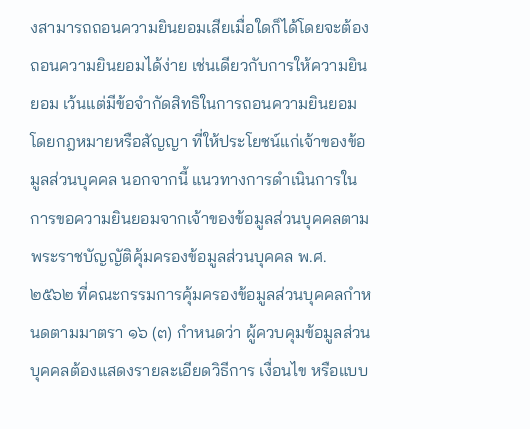งสามารถถอนความยินยอมเสียเมื่อใดก็ได้โดยจะต้องถอนความยินยอมได้ง่าย เช่นเดียวกับการให้ความยินยอม เว้นแต่มีข้อจำกัดสิทธิในการถอนความยินยอมโดยกฎหมายหรือสัญญา ที่ให้ประโยชน์แก่เจ้าของข้อมูลส่วนบุคคล นอกจากนี้ แนวทางการดำเนินการในการขอความยินยอมจากเจ้าของข้อมูลส่วนบุคคลตามพระราชบัญญัติคุ้มครองข้อมูลส่วนบุคคล พ.ศ. ๒๕๖๒ ที่คณะกรรมการคุ้มครองข้อมูลส่วนบุคคลกำหนดตามมาตรา ๑๖ (๓) กำหนดว่า ผู้ควบคุมข้อมูลส่วนบุคคลต้องแสดงรายละเอียดวิธีการ เงื่อนไข หรือแบบ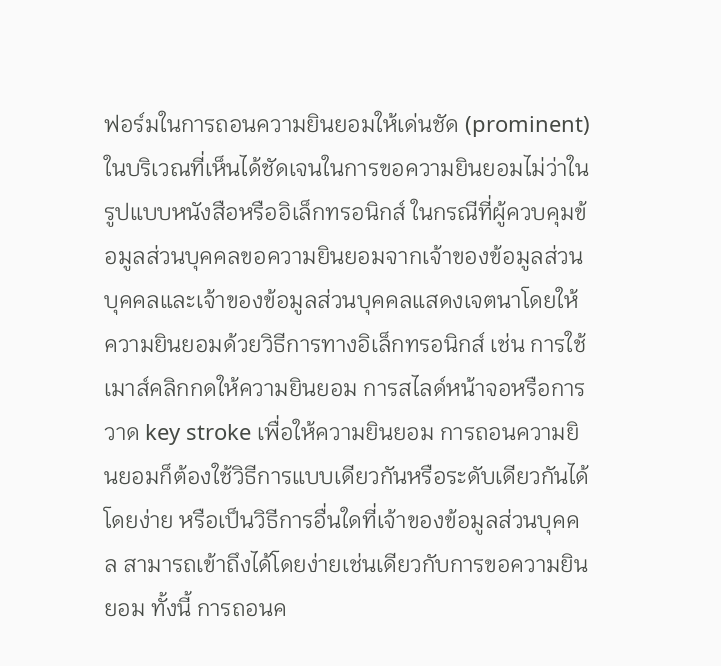ฟอร์มในการถอนความยินยอมให้เด่นชัด (prominent) ในบริเวณที่เห็นได้ชัดเจนในการขอความยินยอมไม่ว่าในรูปแบบหนังสือหรืออิเล็กทรอนิกส์ ในกรณีที่ผู้ควบคุมข้อมูลส่วนบุคคลขอความยินยอมจากเจ้าของข้อมูลส่วนบุคคลและเจ้าของข้อมูลส่วนบุคคลแสดงเจตนาโดยให้ความยินยอมด้วยวิธีการทางอิเล็กทรอนิกส์ เช่น การใช้เมาส์คลิกกดให้ความยินยอม การสไลด์หน้าจอหรือการวาด key stroke เพื่อให้ความยินยอม การถอนความยินยอมก็ต้องใช้วิธีการแบบเดียวกันหรือระดับเดียวกันได้โดยง่าย หรือเป็นวิธีการอื่นใดที่เจ้าของข้อมูลส่วนบุคคล สามารถเข้าถึงได้โดยง่ายเช่นเดียวกับการขอความยินยอม ทั้งนี้ การถอนค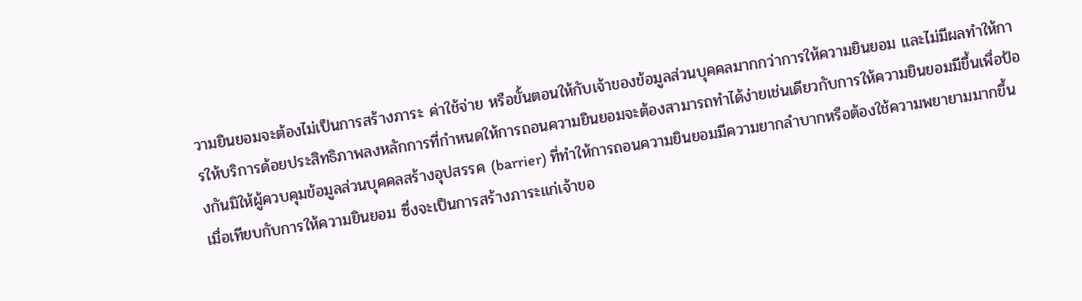วามยินยอมจะต้องไม่เป็นการสร้างภาระ ค่าใช้จ่าย หรือขั้นตอนให้กับเจ้าของข้อมูลส่วนบุคคลมากกว่าการให้ความยินยอม และไม่มีผลทำให้การให้บริการด้อยประสิทธิภาพลงหลักการที่กำหนดให้การถอนความยินยอมจะต้องสามารถทำได้ง่ายเช่นเดียวกับการให้ความยินยอมมีขึ้นเพื่อป้องกันมิให้ผู้ควบคุมข้อมูลส่วนบุคคลสร้างอุปสรรค (barrier) ที่ทำให้การถอนความยินยอมมีความยากลำบากหรือต้องใช้ความพยายามมากขึ้นเมื่อเทียบกับการให้ความยินยอม ซึ่งจะเป็นการสร้างภาระแก่เจ้าขอ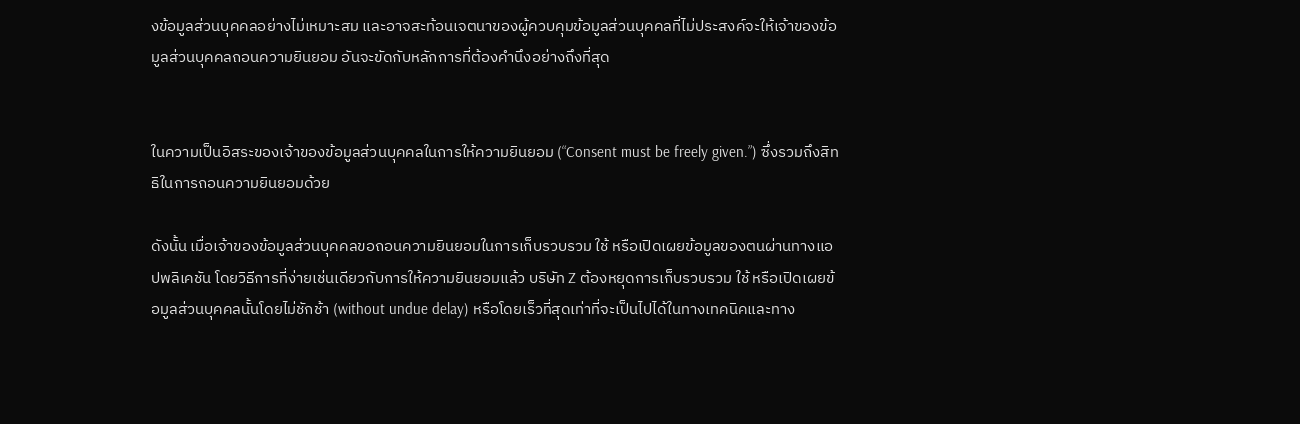งข้อมูลส่วนบุคคลอย่างไม่เหมาะสม และอาจสะท้อนเจตนาของผู้ควบคุมข้อมูลส่วนบุคคลที่ไม่ประสงค์จะให้เจ้าของข้อมูลส่วนบุคคลถอนความยินยอม อันจะขัดกับหลักการที่ต้องคำนึงอย่างถึงที่สุด


ในความเป็นอิสระของเจ้าของข้อมูลส่วนบุคคลในการให้ความยินยอม (“Consent must be freely given.”) ซึ่งรวมถึงสิทธิในการถอนความยินยอมด้วย

ดังนั้น เมื่อเจ้าของข้อมูลส่วนบุคคลขอถอนความยินยอมในการเก็บรวบรวม ใช้ หรือเปิดเผยข้อมูลของตนผ่านทางแอปพลิเคชัน โดยวิธีการที่ง่ายเช่นเดียวกับการให้ความยินยอมแล้ว บริษัท Z ต้องหยุดการเก็บรวบรวม ใช้ หรือเปิดเผยข้อมูลส่วนบุคคลนั้นโดยไม่ชักช้า (without undue delay) หรือโดยเร็วที่สุดเท่าที่จะเป็นไปได้ในทางเทคนิคและทาง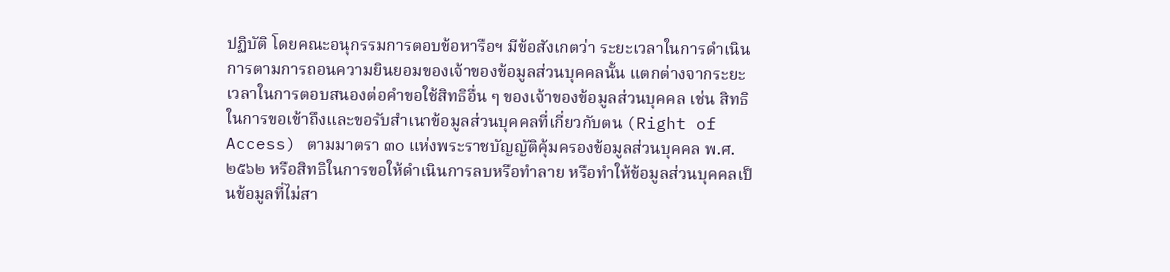ปฏิบัติ โดยคณะอนุกรรมการตอบข้อหารือฯ มีข้อสังเกตว่า ระยะเวลาในการดำเนินการตามการถอนความยินยอมของเจ้าของข้อมูลส่วนบุคคลนั้น แตกต่างจากระยะเวลาในการตอบสนองต่อคำขอใช้สิทธิอื่น ๆ ของเจ้าของข้อมูลส่วนบุคคล เช่น สิทธิในการขอเข้าถึงและขอรับสำเนาข้อมูลส่วนบุคคลที่เกี่ยวกับตน (Right of Access) ตามมาตรา ๓๐ แห่งพระราชบัญญัติคุ้มครองข้อมูลส่วนบุคคล พ.ศ. ๒๕๖๒ หรือสิทธิในการขอให้ดำเนินการลบหรือทำลาย หรือทำให้ข้อมูลส่วนบุคคลเป็นข้อมูลที่ไม่สา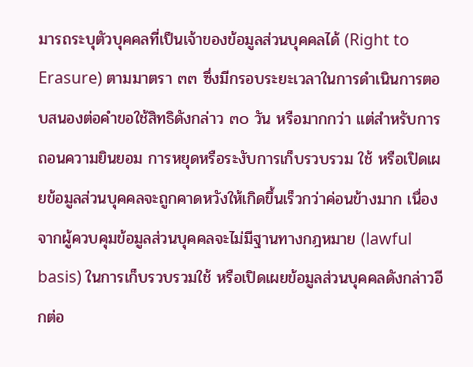มารถระบุตัวบุคคลที่เป็นเจ้าของข้อมูลส่วนบุคคลได้ (Right to Erasure) ตามมาตรา ๓๓ ซึ่งมีกรอบระยะเวลาในการดำเนินการตอบสนองต่อคำขอใช้สิทธิดังกล่าว ๓๐ วัน หรือมากกว่า แต่สำหรับการถอนความยินยอม การหยุดหรือระงับการเก็บรวบรวม ใช้ หรือเปิดเผยข้อมูลส่วนบุคคลจะถูกคาดหวังให้เกิดขึ้นเร็วกว่าค่อนข้างมาก เนื่องจากผู้ควบคุมข้อมูลส่วนบุคคลจะไม่มีฐานทางกฎหมาย (lawful basis) ในการเก็บรวบรวมใช้ หรือเปิดเผยข้อมูลส่วนบุคคลดังกล่าวอีกต่อ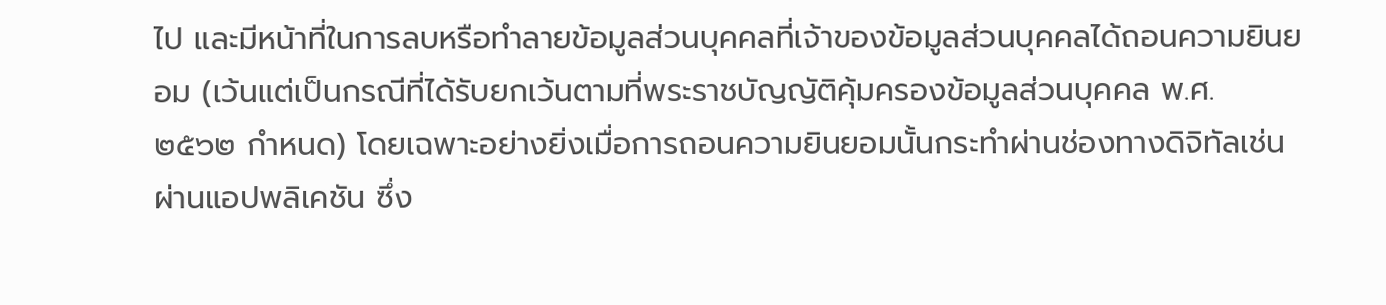ไป และมีหน้าที่ในการลบหรือทำลายข้อมูลส่วนบุคคลที่เจ้าของข้อมูลส่วนบุคคลได้ถอนความยินยอม (เว้นแต่เป็นกรณีที่ได้รับยกเว้นตามที่พระราชบัญญัติคุ้มครองข้อมูลส่วนบุคคล พ.ศ. ๒๕๖๒ กำหนด) โดยเฉพาะอย่างยิ่งเมื่อการถอนความยินยอมนั้นกระทำผ่านช่องทางดิจิทัลเช่น ผ่านแอปพลิเคชัน ซึ่ง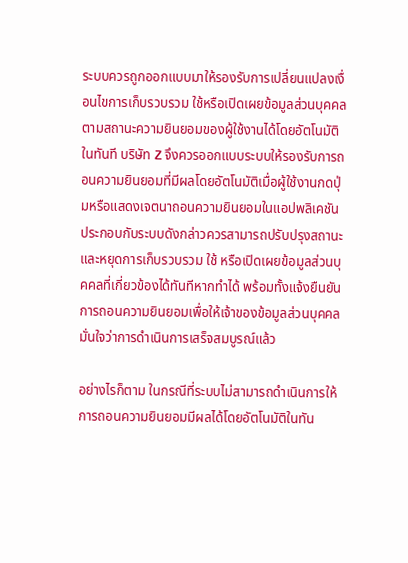ระบบควรถูกออกแบบมาให้รองรับการเปลี่ยนแปลงเงื่อนไขการเก็บรวบรวม ใช้หรือเปิดเผยข้อมูลส่วนบุคคล ตามสถานะความยินยอมของผู้ใช้งานได้โดยอัตโนมัติในทันที บริษัท Z จึงควรออกแบบระบบให้รองรับการถอนความยินยอมที่มีผลโดยอัตโนมัติเมื่อผู้ใช้งานกดปุ่มหรือแสดงเจตนาถอนความยินยอมในแอปพลิเคชัน ประกอบกับระบบดังกล่าวควรสามารถปรับปรุงสถานะและหยุดการเก็บรวบรวม ใช้ หรือเปิดเผยข้อมูลส่วนบุคคลที่เกี่ยวข้องได้ทันทีหากทำได้ พร้อมทั้งแจ้งยืนยันการถอนความยินยอมเพื่อให้เจ้าของข้อมูลส่วนบุคคลมั่นใจว่าการดำเนินการเสร็จสมบูรณ์แล้ว

อย่างไรก็ตาม ในกรณีที่ระบบไม่สามารถดำเนินการให้การถอนความยินยอมมีผลได้โดยอัตโนมัติในทัน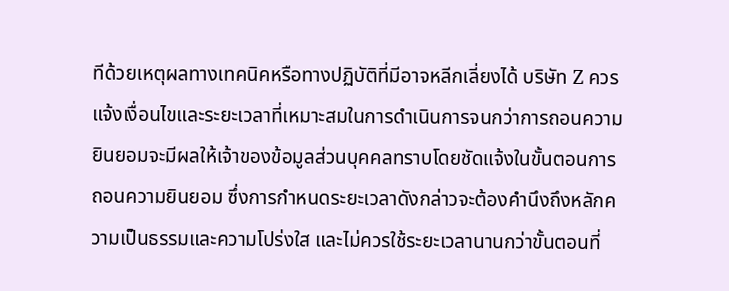ทีด้วยเหตุผลทางเทคนิคหรือทางปฏิบัติที่มีอาจหลีกเลี่ยงได้ บริษัท Z ควรแจ้งเงื่อนไขและระยะเวลาที่เหมาะสมในการดำเนินการจนกว่าการถอนความยินยอมจะมีผลให้เจ้าของข้อมูลส่วนบุคคลทราบโดยชัดแจ้งในขั้นตอนการถอนความยินยอม ซึ่งการกำหนดระยะเวลาดังกล่าวจะต้องคำนึงถึงหลักความเป็นธรรมและความโปร่งใส และไม่ควรใช้ระยะเวลานานกว่าขั้นตอนที่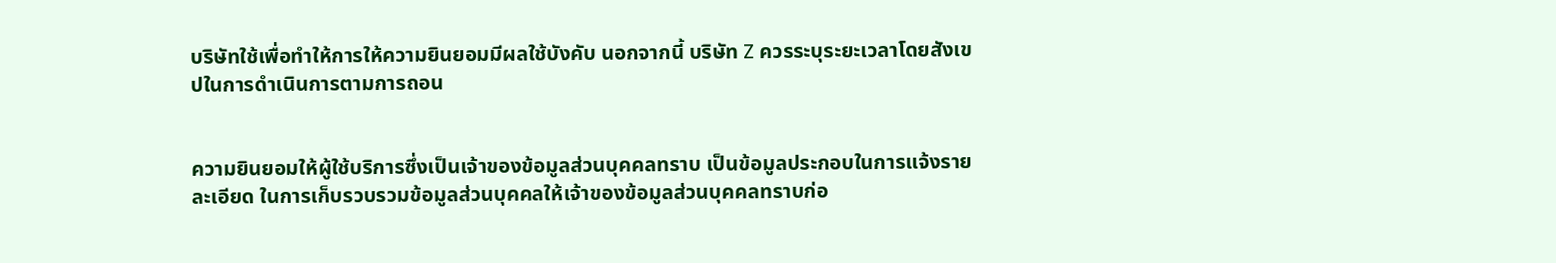บริษัทใช้เพื่อทำให้การให้ความยินยอมมีผลใช้บังคับ นอกจากนี้ บริษัท Z ควรระบุระยะเวลาโดยสังเขปในการดำเนินการตามการถอน


ความยินยอมให้ผู้ใช้บริการซึ่งเป็นเจ้าของข้อมูลส่วนบุคคลทราบ เป็นข้อมูลประกอบในการแจ้งรายละเอียด ในการเก็บรวบรวมข้อมูลส่วนบุคคลให้เจ้าของข้อมูลส่วนบุคคลทราบก่อ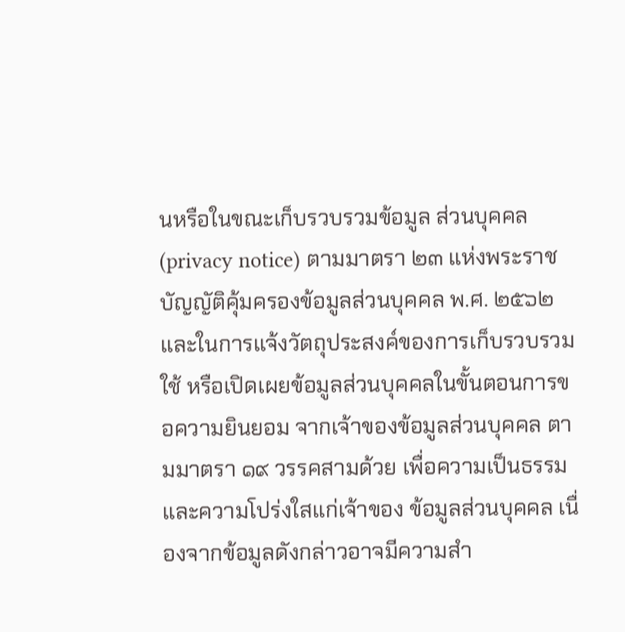นหรือในขณะเก็บรวบรวมข้อมูล ส่วนบุคคล (privacy notice) ตามมาตรา ๒๓ แห่งพระราชบัญญัติคุ้มครองข้อมูลส่วนบุคคล พ.ศ. ๒๕๖๒ และในการแจ้งวัตถุประสงค์ของการเก็บรวบรวม ใช้ หรือเปิดเผยข้อมูลส่วนบุคคลในขั้นตอนการขอความยินยอม จากเจ้าของข้อมูลส่วนบุคคล ตามมาตรา ๑๙ วรรคสามด้วย เพื่อความเป็นธรรมและความโปร่งใสแก่เจ้าของ ข้อมูลส่วนบุคคล เนื่องจากข้อมูลดังกล่าวอาจมีความสำ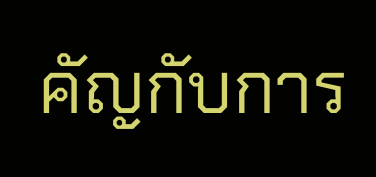คัญกับการ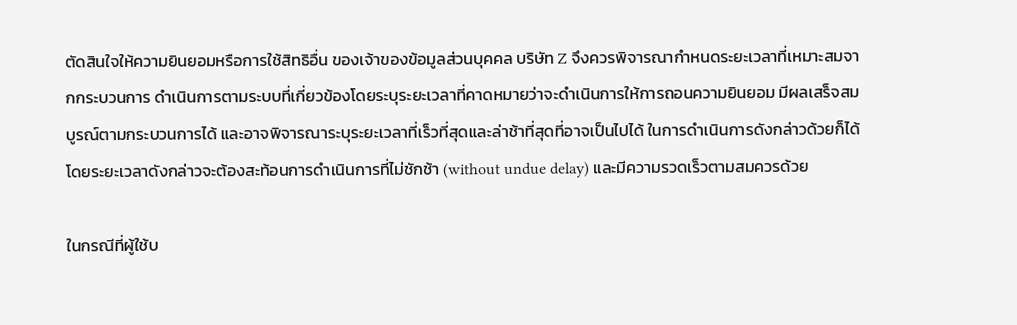ตัดสินใจให้ความยินยอมหรือการใช้สิทธิอื่น ของเจ้าของข้อมูลส่วนบุคคล บริษัท Z จึงควรพิจารณากำหนดระยะเวลาที่เหมาะสมจากกระบวนการ ดำเนินการตามระบบที่เกี่ยวข้องโดยระบุระยะเวลาที่คาดหมายว่าจะดำเนินการให้การถอนความยินยอม มีผลเสร็จสมบูรณ์ตามกระบวนการได้ และอาจพิจารณาระบุระยะเวลาที่เร็วที่สุดและล่าช้าที่สุดที่อาจเป็นไปได้ ในการดำเนินการดังกล่าวด้วยก็ได้ โดยระยะเวลาดังกล่าวจะต้องสะท้อนการดำเนินการที่ไม่ชักช้า (without undue delay) และมีความรวดเร็วตามสมควรด้วย

ในกรณีที่ผู้ใช้บ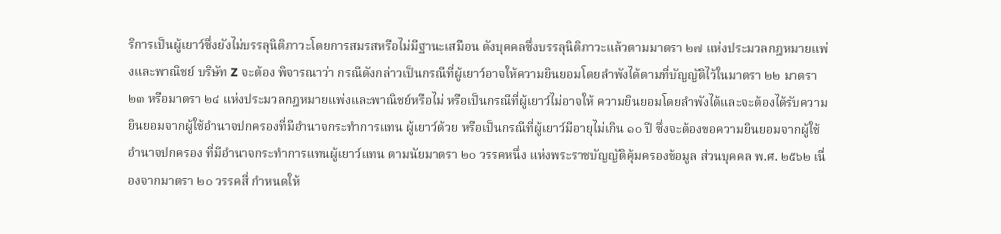ริการเป็นผู้เยาว์ซึ่งยังไม่บรรลุนิติภาวะโดยการสมรสหรือไม่มีฐานะเสมือน ดังบุคคลซึ่งบรรลุนิติภาวะแล้วตามมาตรา ๒๗ แห่งประมวลกฎหมายแพ่งและพาณิชย์ บริษัท Z จะต้อง พิจารณาว่า กรณีดังกล่าวเป็นกรณีที่ผู้เยาว์อาจให้ความยินยอมโดยลำพังได้ตามที่บัญญัติไว้ในมาตรา ๒๒ มาตรา ๒๓ หรือมาตรา ๒๔ แห่งประมวลกฎหมายแพ่งและพาณิชย์หรือไม่ หรือเป็นกรณีที่ผู้เยาว์ไม่อาจให้ ความยินยอมโดยลำพังได้และจะต้องได้รับความยินยอมจากผู้ใช้อำนาจปกครองที่มีอำนาจกระทำการแทน ผู้เยาว์ด้วย หรือเป็นกรณีที่ผู้เยาว์มีอายุไม่เกิน ๑๐ ปี ซึ่งจะต้องขอความยินยอมจากผู้ใช้อำนาจปกครอง ที่มีอำนาจกระทำการแทนผู้เยาว์แทน ตามนัยมาตรา ๒๐ วรรคหนึ่ง แห่งพระราชบัญญัติคุ้มครองข้อมูล ส่วนบุคคล พ.ศ. ๒๕๖๒ เนื่องจากมาตรา ๒๐ วรรคสี่ กำหนดให้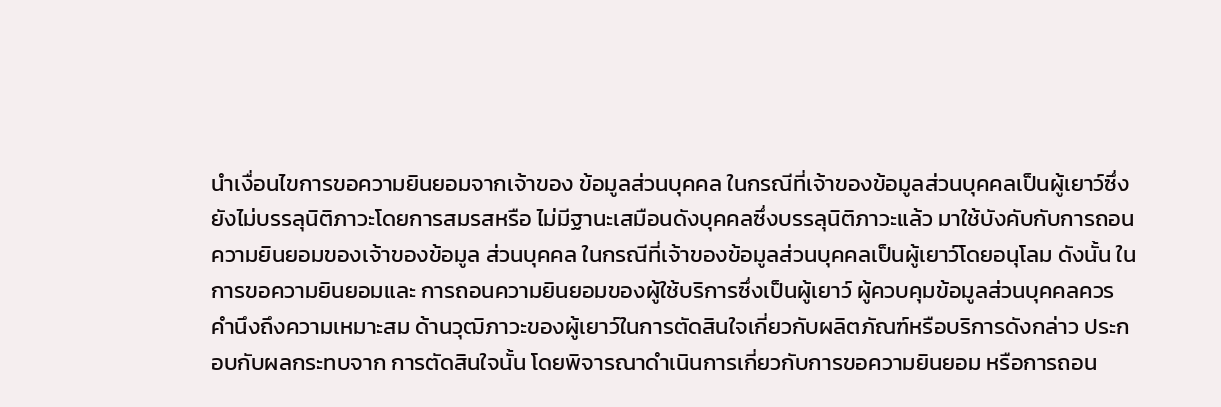นำเงื่อนไขการขอความยินยอมจากเจ้าของ ข้อมูลส่วนบุคคล ในกรณีที่เจ้าของข้อมูลส่วนบุคคลเป็นผู้เยาว์ซึ่งยังไม่บรรลุนิติภาวะโดยการสมรสหรือ ไม่มีฐานะเสมือนดังบุคคลซึ่งบรรลุนิติภาวะแล้ว มาใช้บังคับกับการถอนความยินยอมของเจ้าของข้อมูล ส่วนบุคคล ในกรณีที่เจ้าของข้อมูลส่วนบุคคลเป็นผู้เยาว์โดยอนุโลม ดังนั้น ในการขอความยินยอมและ การถอนความยินยอมของผู้ใช้บริการซึ่งเป็นผู้เยาว์ ผู้ควบคุมข้อมูลส่วนบุคคลควรคำนึงถึงความเหมาะสม ด้านวุฒิภาวะของผู้เยาว์ในการตัดสินใจเกี่ยวกับผลิตภัณฑ์หรือบริการดังกล่าว ประกอบกับผลกระทบจาก การตัดสินใจนั้น โดยพิจารณาดำเนินการเกี่ยวกับการขอความยินยอม หรือการถอน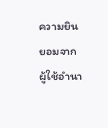ความยินยอมจาก ผู้ใช้อำนา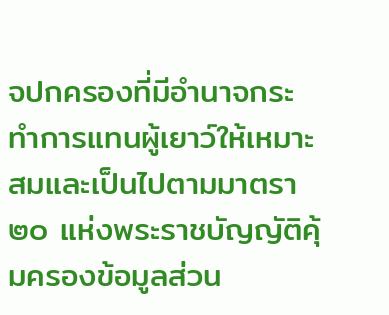จปกครองที่มีอำนาจกระทำการแทนผู้เยาว์ให้เหมาะสมและเป็นไปตามมาตรา ๒๐ แห่งพระราชบัญญัติคุ้มครองข้อมูลส่วน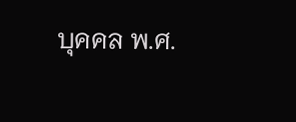บุคคล พ.ศ.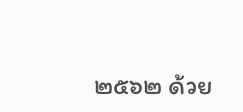๒๕๖๒ ด้วย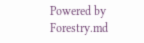Powered by Forestry.md